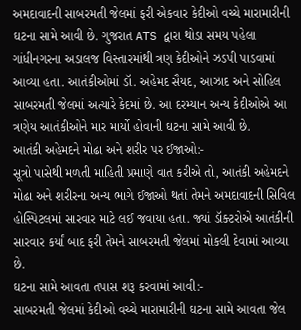અમદાવાદની સાબરમતી જેલમાં ફરી એકવાર કેદીઓ વચ્ચે મારામારીની ઘટના સામે આવી છે. ગુજરાત ATS દ્વારા થોડા સમય પહેલા ગાંધીનગરના અડાલજ વિસ્તારમાંથી ત્રણ કેદીઓને ઝડપી પાડવામાં આવ્યા હતા. આતંકીઓમાં ડૉ. અહેમદ સૈયદ, આઝાદ અને સોહિલ સાબરમતી જેલમાં અત્યારે કેદમાં છે. આ દરમ્યાન અન્ય કેદીઓએ આ ત્રણેય આતંકીઓને માર માર્યો હોવાની ઘટના સામે આવી છે.
આતંકી અહેમદને મોઢા અને શરીર પર ઈજાઓ:-
સૂત્રો પાસેથી મળતી માહિતી પ્રમાણે વાત કરીએ તો, આતંકી અહેમદને મોઢા અને શરીરના અન્ય ભાગે ઈજાઓ થતાં તેમને અમદાવાદની સિવિલ હોસ્પિટલમાં સારવાર માટે લઈ જવાયા હતા. જ્યાં ડૉક્ટરોએ આતંકીની સારવાર કર્યાં બાદ ફરી તેમને સાબરમતી જેલમાં મોકલી દેવામાં આવ્યા છે.
ઘટના સામે આવતા તપાસ શરૂ કરવામાં આવી:-
સાબરમતી જેલમાં કેદીઓ વચ્ચે મારામારીની ઘટના સામે આવતા જેલ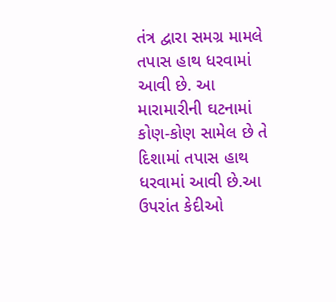તંત્ર દ્વારા સમગ્ર મામલે તપાસ હાથ ધરવામાં આવી છે. આ મારામારીની ઘટનામાં કોણ-કોણ સામેલ છે તે દિશામાં તપાસ હાથ ધરવામાં આવી છે.આ ઉપરાંત કેદીઓ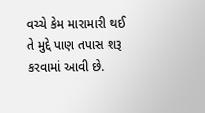વચ્ચે કેમ મારામારી થઈ તે મુદ્દે પાણ તપાસ શરૂ કરવામાં આવી છે.